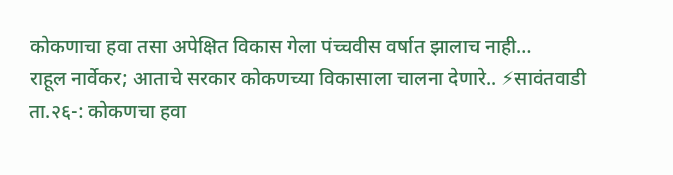कोकणाचा हवा तसा अपेक्षित विकास गेला पंच्चवीस वर्षात झालाच नाही…
राहूल नार्वेकर; आताचे सरकार कोकणच्या विकासाला चालना देणारे.. ⚡सावंतवाडी ता.२६-: कोकणचा हवा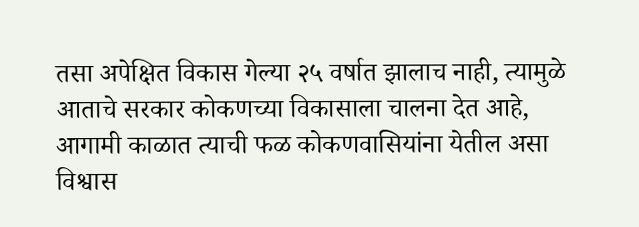तसा अपेक्षित विकास गेल्या २५ वर्षात झालाच नाही, त्यामुळे आताचे सरकार कोकणच्या विकासाला चालना देत आहे, आगामी काळात त्याची फळ कोकणवासियांना येतील असा विश्वास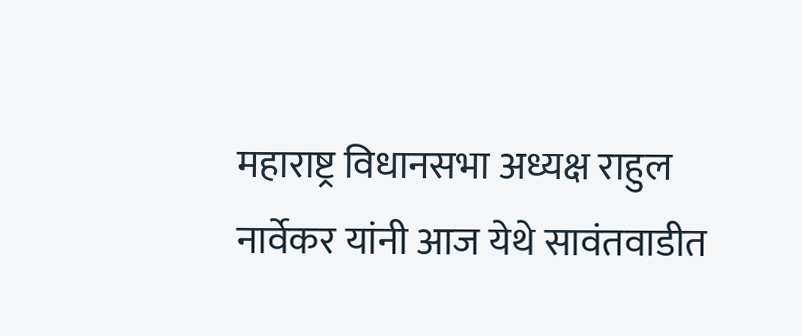महाराष्ट्र विधानसभा अध्यक्ष राहुल नार्वेकर यांनी आज येथे सावंतवाडीत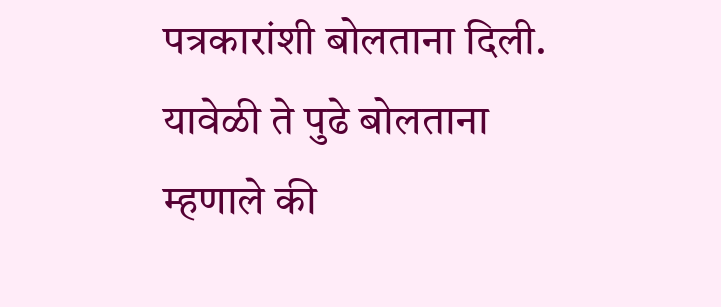पत्रकारांशी बोलताना दिली. यावेळी ते पुढे बोलताना म्हणाले की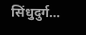सिंधुदुर्ग…